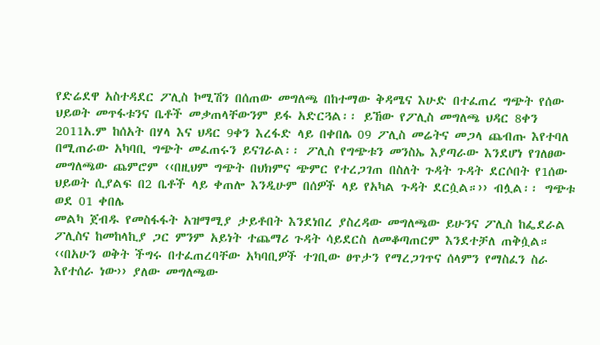የድሬደዋ አስተዳደር ፖሊስ ኮሚሽን በሰጠው መግለጫ በከተማው ቅዳሜና እሁድ በተፈጠረ ግጭት የሰው ህይወት መጥፋቱንና ቤቶች መቃጠላቸውንም ይፋ አድርጓል፡፡ ይኸው የፖሊስ መግለጫ ህዳር 8ቀን 2011አ.ም ከሰአት በሃላ እና ህዳር 9ቀን እረፋድ ላይ በቀበሌ 09 ፖሊስ መሬትና መጋላ ጨብጡ እየተባለ በሚጠራው አካባቢ ግጭት መፈጠሩን ይናገራል፡፡ ፖሊስ የግጭቱን መንስኤ እያጣራው እንደሆነ የገለፀው መግለጫው ጨምሮም ‹‹በዚህም ግጭት በህክምና ጭምር የተረጋገጠ በስለት ጉዳት ጉዳት ደርሶበት የ1ሰው ህይወት ሲያልፍ በ2 ቤቶች ላይ ቀጠሎ እንዲሁም በሰዎች ላይ የአካል ጉዳት ደርሷል።›› ብሏል፡፡ ግጭቱ ወደ 01 ቀበሌ
መልካ ጀብዱ የመስፋፋት አዝማሚያ ታይቶበት እንደነበረ ያስረዳው መግለጫው ይሁንና ፖሊስ ከፌደራል ፖሊስና ከመከላኪያ ጋር ምንም አይነት ተጨማሪ ጉዳት ሳይደርስ ለመቆጣጠርም እንደተቻለ ጠቅሷል። ‹‹በአሁን ወቅት ችግሩ በተፈጠረባቸው አካባቢዎች ተገቢው ፀጥታን የማረጋገጥና ሰላምን የማስፈን ስራ እየተሰራ ነው›› ያለው መግለጫው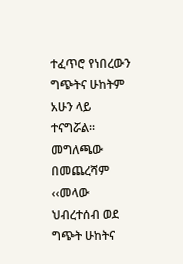ተፈጥሮ የነበረውን ግጭትና ሁከትም አሁን ላይ ተናግሯል። መግለጫው በመጨረሻም ‹‹መላው ህብረተሰብ ወደ ግጭት ሁከትና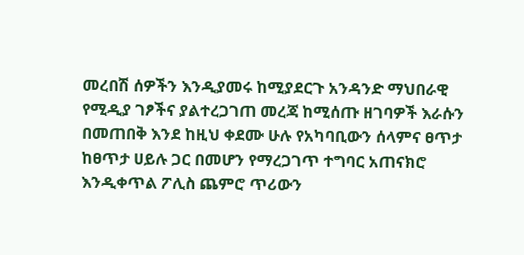መረበሽ ሰዎችን እንዲያመሩ ከሚያደርጉ አንዳንድ ማህበራዊ የሚዲያ ገፆችና ያልተረጋገጠ መረጃ ከሚሰጡ ዘገባዎች እራሱን በመጠበቅ እንደ ከዚህ ቀደሙ ሁሉ የአካባቢውን ሰላምና ፀጥታ ከፀጥታ ሀይሉ ጋር በመሆን የማረጋገጥ ተግባር አጠናክሮ እንዲቀጥል ፖሊስ ጨምሮ ጥሪውን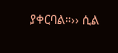ያቀርባል።›› ሲል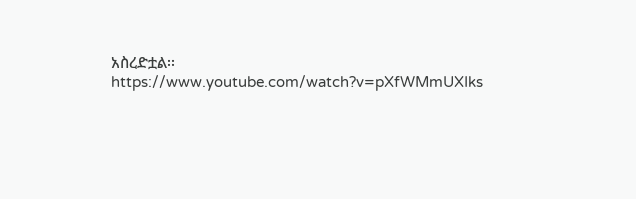አስረድቷል፡፡
https://www.youtube.com/watch?v=pXfWMmUXIks